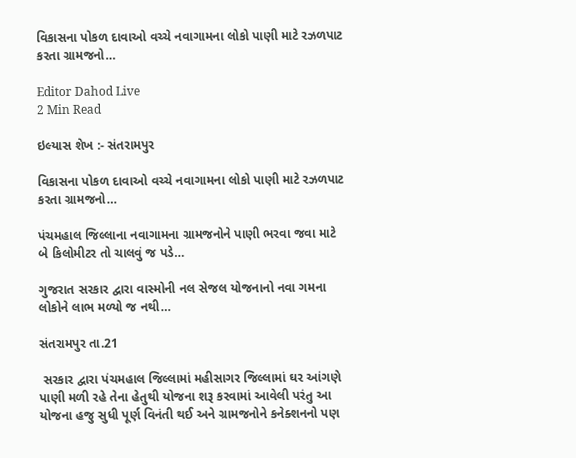વિકાસના પોકળ દાવાઓ વચ્ચે નવાગામના લોકો પાણી માટે રઝળપાટ કરતા ગ્રામજનો…

Editor Dahod Live
2 Min Read

ઇલ્યાસ શેખ :- સંતરામપુર

વિકાસના પોકળ દાવાઓ વચ્ચે નવાગામના લોકો પાણી માટે રઝળપાટ કરતા ગ્રામજનો…

પંચમહાલ જિલ્લાના નવાગામના ગ્રામજનોને પાણી ભરવા જવા માટે બે કિલોમીટર તો ચાલવું જ પડે…

ગુજરાત સરકાર દ્વારા વાસ્મોની નલ સેજલ યોજનાનો નવા ગમના લોકોને લાભ મળ્યો જ નથી…

સંતરામપુર તા.21

 સરકાર દ્વારા પંચમહાલ જિલ્લામાં મહીસાગર જિલ્લામાં ઘર આંગણે પાણી મળી રહે તેના હેતુથી યોજના શરૂ કરવામાં આવેલી પરંતુ આ યોજના હજુ સુધી પૂર્ણ વિનંતી થઈ અને ગ્રામજનોને કનેક્શનનો પણ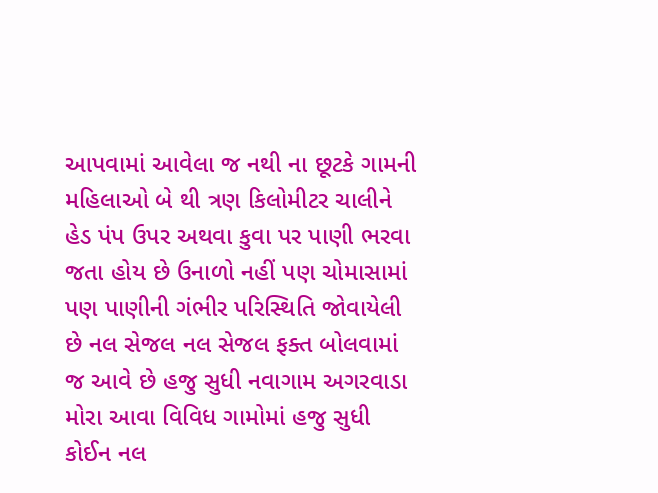આપવામાં આવેલા જ નથી ના છૂટકે ગામની મહિલાઓ બે થી ત્રણ કિલોમીટર ચાલીને હેડ પંપ ઉપર અથવા કુવા પર પાણી ભરવા જતા હોય છે ઉનાળો નહીં પણ ચોમાસામાં પણ પાણીની ગંભીર પરિસ્થિતિ જોવાયેલી છે નલ સેજલ નલ સેજલ ફક્ત બોલવામાં જ આવે છે હજુ સુધી નવાગામ અગરવાડા મોરા આવા વિવિધ ગામોમાં હજુ સુધી કોઈન નલ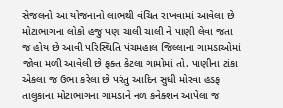સેજલનો આ યોજનાનો લાભથી વંચિત રાખવામાં આવેલા છે મોટાભાગના લોકો હજુ પણ ચાલી ચાલી ને પાણી લેવા જતા જ હોય છે આવી પરિસ્થિતિ પંચમહાલ જિલ્લાના ગામડાઓમાં જોવા મળી આવેલી છે ફક્ત કેટલા ગામોમાં તો. પાણીના ટાંકા એકલા જ ઉભા કરેલા છે પરંતુ આદિન સુધી મોરવા હડફ તાલુકાના મોટાભાગના ગામડાને નળ કનેક્શન આપેલા જ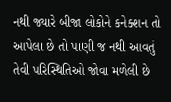નથી જ્યારે બીજા લોકોને કનેક્શન તો આપેલા છે તો પાણી જ નથી આવતું તેવી પરિસ્થિતિઓ જોવા મળેલી છે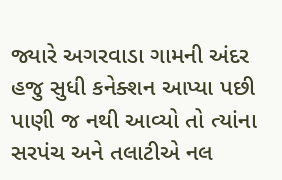જ્યારે અગરવાડા ગામની અંદર હજુ સુધી કનેક્શન આપ્યા પછી પાણી જ નથી આવ્યો તો ત્યાંના સરપંચ અને તલાટીએ નલ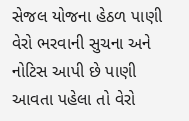સેજલ યોજના હેઠળ પાણી વેરો ભરવાની સુચના અને નોટિસ આપી છે પાણી આવતા પહેલા તો વેરો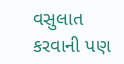વસુલાત કરવાની પણ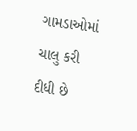ગામડાઓમાં ચાલુ કરી દીધી છે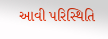આવી પરિસ્થિતિ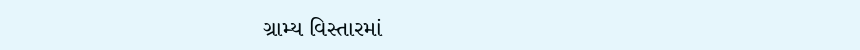ગ્રામ્ય વિસ્તારમાં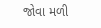જોવા મળી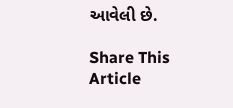આવેલી છે.

Share This Article